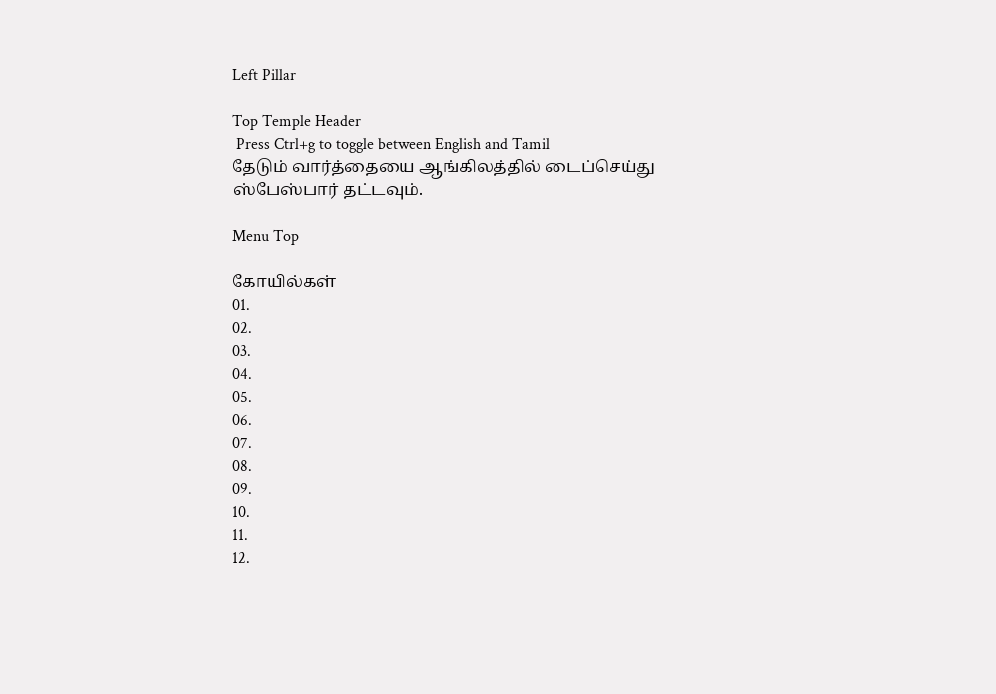Left Pillar

Top Temple Header
 Press Ctrl+g to toggle between English and Tamil
தேடும் வார்த்தையை ஆங்கிலத்தில் டைப்செய்து ஸ்பேஸ்பார் தட்டவும்.

Menu Top

கோயில்கள்
01.
02.
03.
04.
05.
06.
07.
08.
09.
10.
11.
12.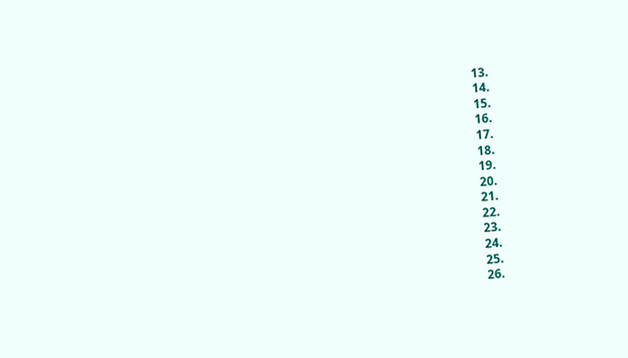13.
14.
15.
16.
17.
18.
19.
20.
21.
22.
23.
24.
25.
26.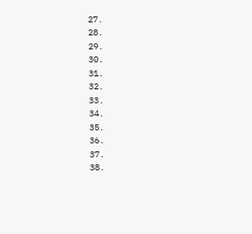27.
28.
29.
30.
31.
32.
33.
34.
35.
36.
37.
38.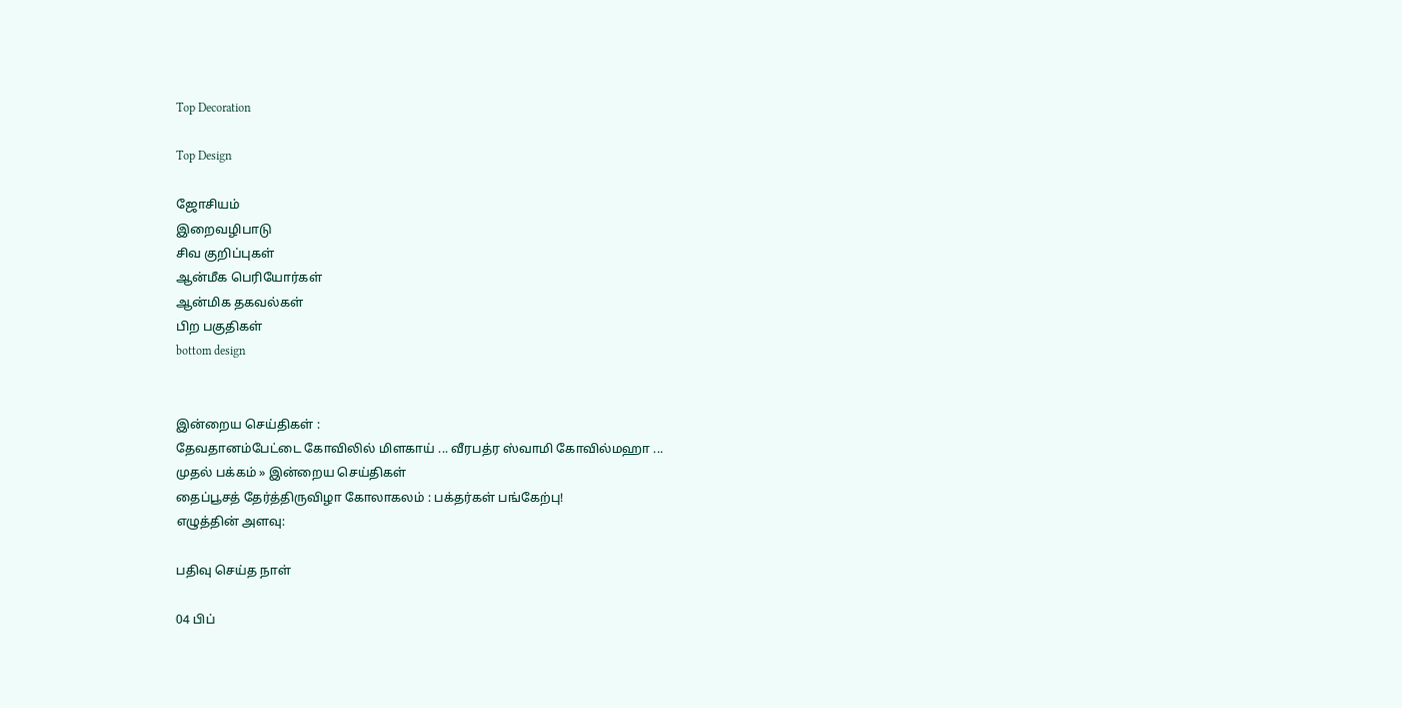Top Decoration

Top Design

ஜோசியம்
இறைவழிபாடு
சிவ குறிப்புகள்
ஆன்மீக பெரியோர்கள்
ஆன்மிக தகவல்கள்
பிற பகுதிகள்
bottom design


இன்றைய செய்திகள் :
தேவதானம்பேட்டை கோவிலில் மிளகாய் ... வீரபத்ர ஸ்வாமி கோவில்மஹா ...
முதல் பக்கம் » இன்றைய செய்திகள்
தைப்பூசத் தேர்த்திருவிழா கோலாகலம் : பக்தர்கள் பங்கேற்பு!
எழுத்தின் அளவு:

பதிவு செய்த நாள்

04 பிப்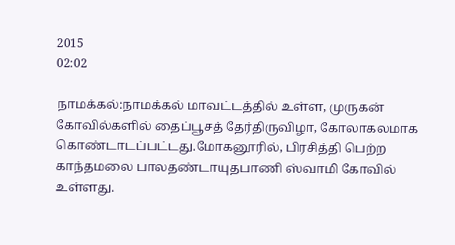2015
02:02

நாமக்கல்:நாமக்கல் மாவட்டத்தில் உள்ள, முருகன் கோவில்களில் தைப்பூசத் தேர்திருவிழா, கோலாகலமாக கொண்டாடப்பட்டது.மோகனூரில், பிரசித்தி பெற்ற காந்தமலை பாலதண்டாயுதபாணி ஸ்வாமி கோவில் உள்ளது.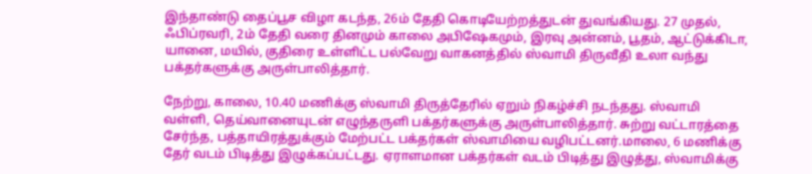இந்தாண்டு தைப்பூச விழா கடந்த, 26ம் தேதி கொடியேற்றத்துடன் துவங்கியது. 27 முதல், ஃபிப்ரவரி, 2ம் தேதி வரை தினமும் காலை அபிஷேகமும், இரவு அன்னம், பூதம், ஆட்டுக்கிடா, யானை, மயில், குதிரை உள்ளிட்ட பல்வேறு வாகனத்தில் ஸ்வாமி திருவீதி உலா வந்து பக்தர்களுக்கு அருள்பாலித்தார்.

நேற்று, காலை, 10.40 மணிக்கு ஸ்வாமி திருத்தேரில் ஏறும் நிகழ்ச்சி நடந்தது. ஸ்வாமி வள்ளி, தெய்வானையுடன் எழுந்தருளி பக்தர்களுக்கு அருள்பாலித்தார். சுற்று வட்டாரத்தை சேர்ந்த, பத்தாயிரத்துக்கும் மேற்பட்ட பக்தர்கள் ஸ்வாமியை வழிபட்டனர்.மாலை, 6 மணிக்கு தேர் வடம் பிடித்து இழுக்கப்பட்டது. ஏராளமான பக்தர்கள் வடம் பிடித்து இழுத்து, ஸ்வாமிக்கு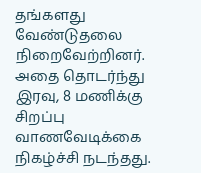தங்களது வேண்டுதலை நிறைவேற்றினர். அதை தொடர்ந்து இரவு, 8 மணிக்கு சிறப்பு வாணவேடிக்கை நிகழ்ச்சி நடந்தது.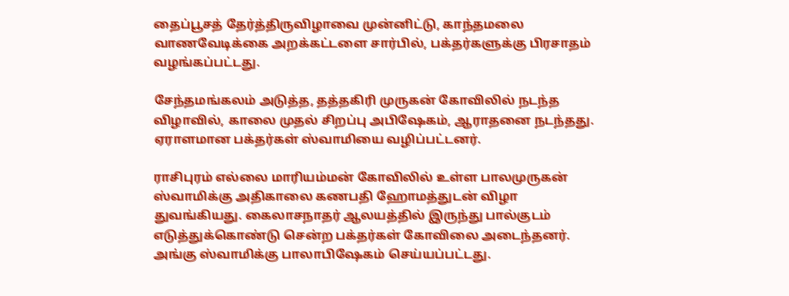தைப்பூசத் தேர்த்திருவிழாவை முன்னிட்டு, காந்தமலை வாணவேடிக்கை அறக்கட்டளை சார்பில், பக்தர்களுக்கு பிரசாதம் வழங்கப்பட்டது.

சேந்தமங்கலம் அடுத்த, தத்தகிரி முருகன் கோவிலில் நடந்த விழாவில், காலை முதல் சிறப்பு அபிஷேகம், ஆராதனை நடந்தது. ஏராளமான பக்தர்கள் ஸ்வாமியை வழிப்பட்டனர்.

ராசிபுரம் எல்லை மாரியம்மன் கோவிலில் உள்ள பாலமுருகன் ஸ்வாமிக்கு அதிகாலை கணபதி ஹோமத்துடன் விழா துவங்கியது. கைலாசநாதர் ஆலயத்தில் இருந்து பால்குடம் எடுத்துக்கொண்டு சென்ற பக்தர்கள் கோவிலை அடைந்தனர். அங்கு ஸ்வாமிக்கு பாலாபிஷேகம் செய்யப்பட்டது.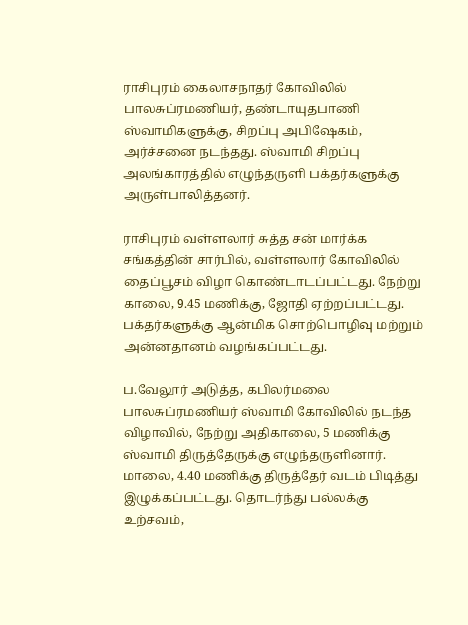ராசிபுரம் கைலாசநாதர் கோவிலில் பாலசுப்ரமணியர், தண்டாயுதபாணி ஸ்வாமிகளுக்கு, சிறப்பு அபிஷேகம், அர்ச்சனை நடந்தது. ஸ்வாமி சிறப்பு அலங்காரத்தில் எழுந்தருளி பக்தர்களுக்கு அருள்பாலித்தனர்.

ராசிபுரம் வள்ளலார் சுத்த சன் மார்க்க சங்கத்தின் சார்பில், வள்ளலார் கோவிலில் தைப்பூசம் விழா கொண்டாடப்பட்டது. நேற்று காலை, 9.45 மணிக்கு, ஜோதி ஏற்றப்பட்டது. பக்தர்களுக்கு ஆன்மிக சொற்பொழிவு மற்றும் அன்னதானம் வழங்கப்பட்டது.

ப.வேலூர் அடுத்த, கபிலர்மலை பாலசுப்ரமணியர் ஸ்வாமி கோவிலில் நடந்த விழாவில், நேற்று அதிகாலை, 5 மணிக்கு ஸ்வாமி திருத்தேருக்கு எழுந்தருளினார். மாலை, 4.40 மணிக்கு திருத்தேர் வடம் பிடித்து இழுக்கப்பட்டது. தொடர்ந்து பல்லக்கு உற்சவம்,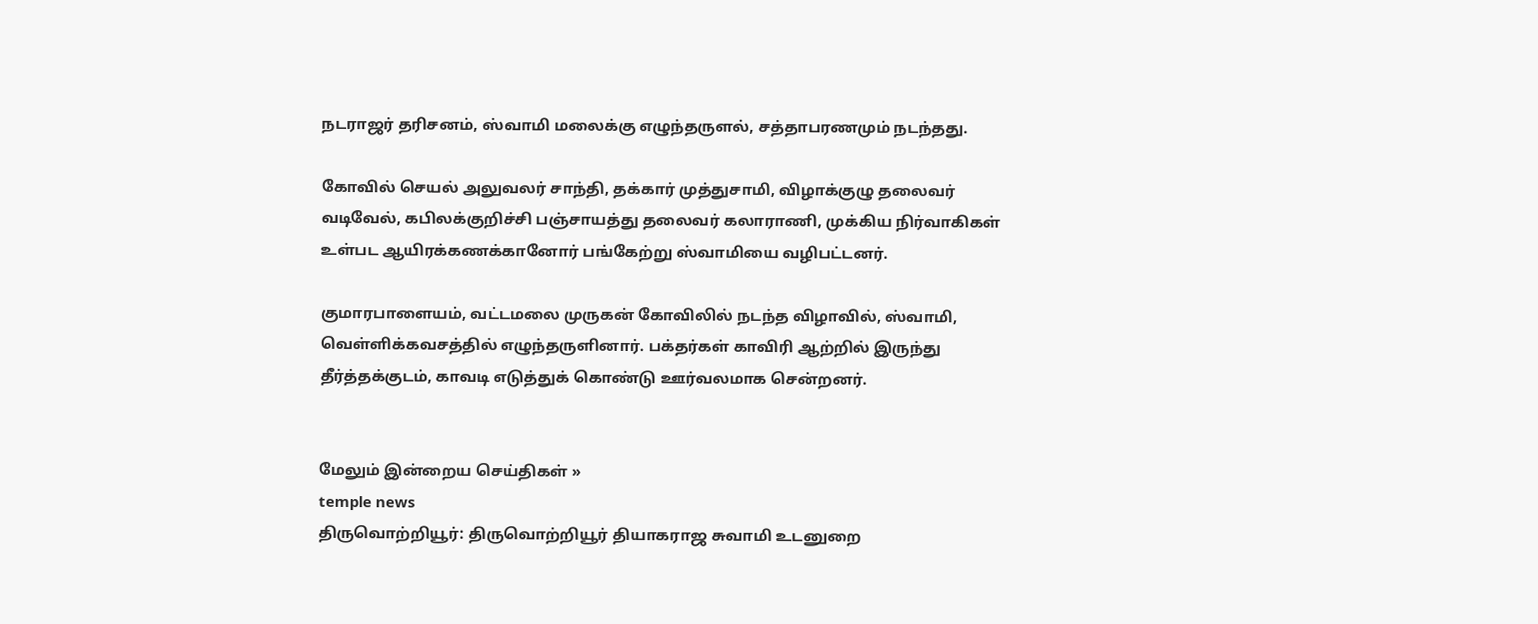நடராஜர் தரிசனம், ஸ்வாமி மலைக்கு எழுந்தருளல், சத்தாபரணமும் நடந்தது.

கோவில் செயல் அலுவலர் சாந்தி, தக்கார் முத்துசாமி, விழாக்குழு தலைவர் வடிவேல், கபிலக்குறிச்சி பஞ்சாயத்து தலைவர் கலாராணி, முக்கிய நிர்வாகிகள் உள்பட ஆயிரக்கணக்கானோர் பங்கேற்று ஸ்வாமியை வழிபட்டனர்.

குமாரபாளையம், வட்டமலை முருகன் கோவிலில் நடந்த விழாவில், ஸ்வாமி, வெள்ளிக்கவசத்தில் எழுந்தருளினார். பக்தர்கள் காவிரி ஆற்றில் இருந்து தீர்த்தக்குடம், காவடி எடுத்துக் கொண்டு ஊர்வலமாக சென்றனர்.


மேலும் இன்றைய செய்திகள் »
temple news
திருவொற்றியூர்: திருவொற்றியூர் தியாகராஜ சுவாமி உடனுறை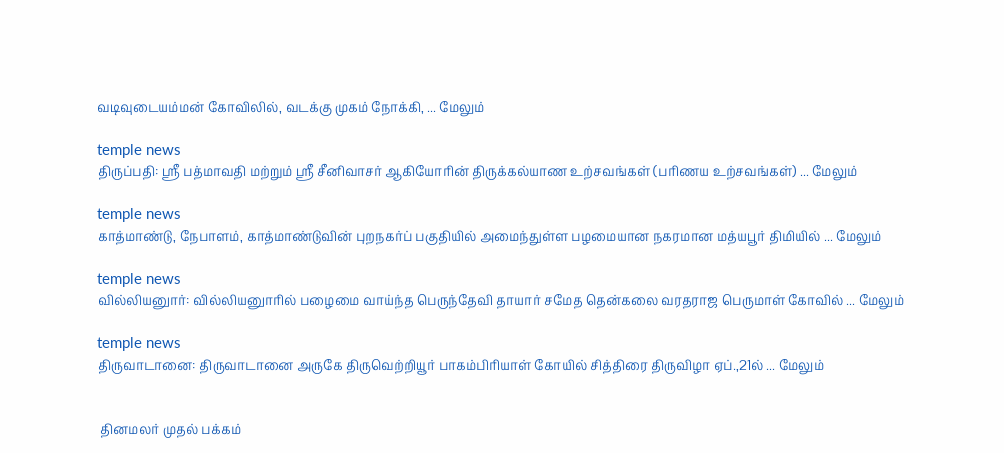வடிவுடையம்மன் கோவிலில், வடக்கு முகம் நோக்கி, ... மேலும்

temple news
திருப்பதி: ஸ்ரீ பத்மாவதி மற்றும் ஸ்ரீ சீனிவாசர் ஆகியோரின் திருக்கல்யாண உற்சவங்கள் (பரிணய உற்சவங்கள்) ... மேலும்

temple news
காத்மாண்டு, நேபாளம், காத்மாண்டுவின் புறநகர்ப் பகுதியில் அமைந்துள்ள பழமையான நகரமான மத்யபூர் திமியில் ... மேலும்

temple news
வில்லியனுார்: வில்லியனுாரில் பழைமை வாய்ந்த பெருந்தேவி தாயார் சமேத தென்கலை வரதராஜ பெருமாள் கோவில் ... மேலும்

temple news
திருவாடானை: திருவாடானை அருகே திருவெற்றியூர் பாகம்பிரியாள் கோயில் சித்திரை திருவிழா ஏப்.,21ல் ... மேலும்


 தினமலர் முதல் பக்கம்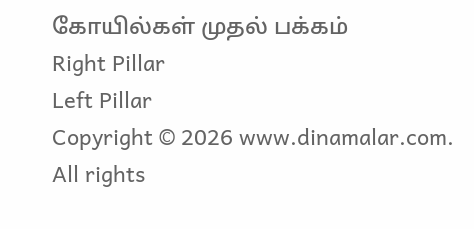கோயில்கள் முதல் பக்கம்
Right Pillar
Left Pillar
Copyright © 2026 www.dinamalar.com. All rights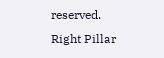reserved.
Right Pillar